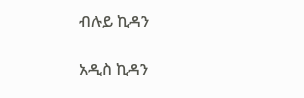ብሉይ ኪዳን

አዲስ ኪዳን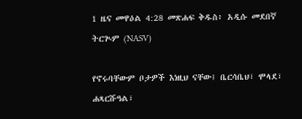1 ዜና መዋዕል 4:28 መጽሐፍ ቅዱስ፥ አዲሱ መደበኛ ትርጒም (NASV)

የኖሩባቸውም ቦታዎች እነዚህ ናቸው፤ ቤርሳቤህ፣ ሞላደ፣ ሐጻርሹዓል፣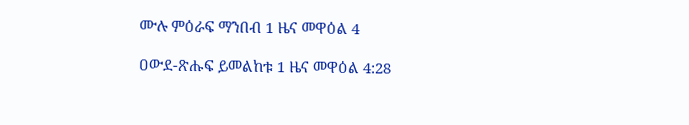ሙሉ ምዕራፍ ማንበብ 1 ዜና መዋዕል 4

ዐውደ-ጽሑፍ ይመልከቱ 1 ዜና መዋዕል 4:28